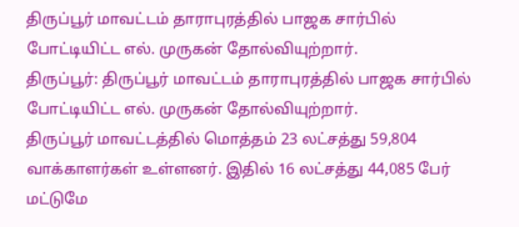திருப்பூர் மாவட்டம் தாராபுரத்தில் பாஜக சார்பில் போட்டியிட்ட எல். முருகன் தோல்வியுற்றார்.
திருப்பூர்: திருப்பூர் மாவட்டம் தாராபுரத்தில் பாஜக சார்பில் போட்டியிட்ட எல். முருகன் தோல்வியுற்றார்.
திருப்பூர் மாவட்டத்தில் மொத்தம் 23 லட்சத்து 59,804 வாக்காளர்கள் உள்ளனர். இதில் 16 லட்சத்து 44,085 பேர் மட்டுமே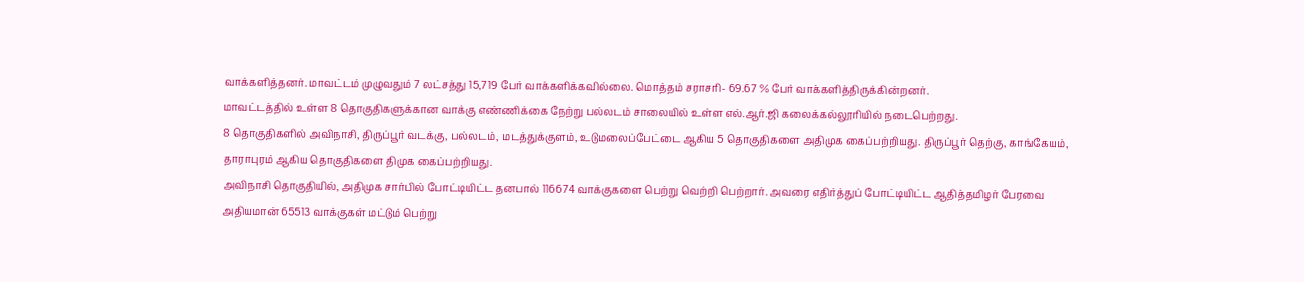வாக்களித்தனர். மாவட்டம் முழுவதும் 7 லட்சத்து 15,719 பேர் வாக்களிக்கவில்லை. மொத்தம் சராசரி- 69.67 % பேர் வாக்களித்திருக்கின்றனர்.
மாவட்டத்தில் உள்ள 8 தொகுதிகளுக்கான வாக்கு எண்ணிக்கை நேற்று பல்லடம் சாலையில் உள்ள எல்.ஆர்.ஜி கலைக்கல்லூரியில் நடைபெற்றது.
8 தொகுதிகளில் அவிநாசி, திருப்பூர் வடக்கு, பல்லடம், மடத்துக்குளம், உடுமலைப்பேட்டை ஆகிய 5 தொகுதிகளை அதிமுக கைப்பற்றியது. திருப்பூர் தெற்கு, காங்கேயம், தாராபுரம் ஆகிய தொகுதிகளை திமுக கைப்பற்றியது.
அவிநாசி தொகுதியில், அதிமுக சார்பில் போட்டியிட்ட தனபால் 116674 வாக்குகளை பெற்று வெற்றி பெற்றார். அவரை எதிர்த்துப் போட்டியிட்ட ஆதித்தமிழர் பேரவை அதியமான் 65513 வாக்குகள் மட்டும் பெற்று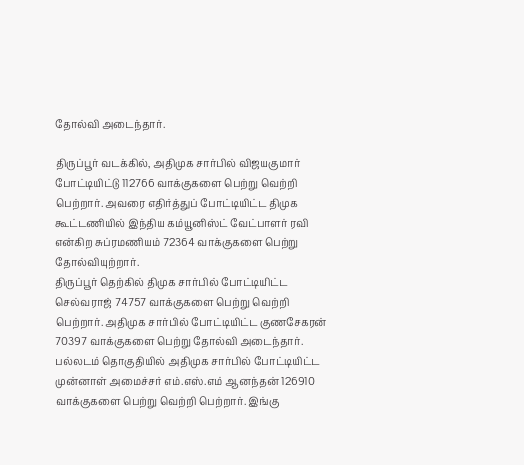தோல்வி அடைந்தார்.

திருப்பூர் வடக்கில், அதிமுக சார்பில் விஜயகுமார் போட்டியிட்டு 112766 வாக்குகளை பெற்று வெற்றி பெற்றார். அவரை எதிர்த்துப் போட்டியிட்ட திமுக கூட்டணியில் இந்திய கம்யூனிஸ்ட் வேட்பாளர் ரவி என்கிற சுப்ரமணியம் 72364 வாக்குகளை பெற்று தோல்வியுற்றார்.
திருப்பூர் தெற்கில் திமுக சார்பில் போட்டியிட்ட செல்வராஜ் 74757 வாக்குகளை பெற்று வெற்றி பெற்றார். அதிமுக சார்பில் போட்டியிட்ட குணசேகரன் 70397 வாக்குகளை பெற்று தோல்வி அடைந்தார்.
பல்லடம் தொகுதியில் அதிமுக சார்பில் போட்டியிட்ட முன்னாள் அமைச்சர் எம்.எஸ்.எம் ஆனந்தன் 126910 வாக்குகளை பெற்று வெற்றி பெற்றார். இங்கு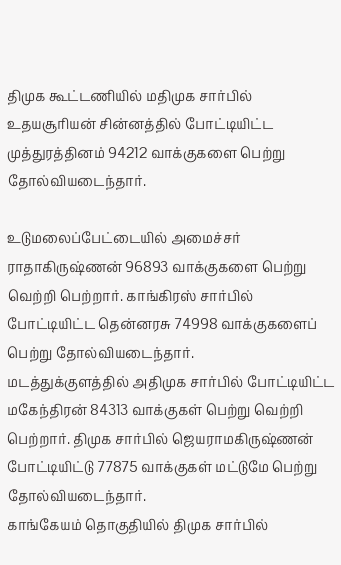திமுக கூட்டணியில் மதிமுக சார்பில் உதயசூரியன் சின்னத்தில் போட்டியிட்ட முத்துரத்தினம் 94212 வாக்குகளை பெற்று தோல்வியடைந்தார்.

உடுமலைப்பேட்டையில் அமைச்சர் ராதாகிருஷ்ணன் 96893 வாக்குகளை பெற்று வெற்றி பெற்றார். காங்கிரஸ் சார்பில் போட்டியிட்ட தென்னரசு 74998 வாக்குகளைப் பெற்று தோல்வியடைந்தார்.
மடத்துக்குளத்தில் அதிமுக சார்பில் போட்டியிட்ட மகேந்திரன் 84313 வாக்குகள் பெற்று வெற்றி பெற்றார். திமுக சார்பில் ஜெயராமகிருஷ்ணன் போட்டியிட்டு 77875 வாக்குகள் மட்டுமே பெற்று தோல்வியடைந்தார்.
காங்கேயம் தொகுதியில் திமுக சார்பில்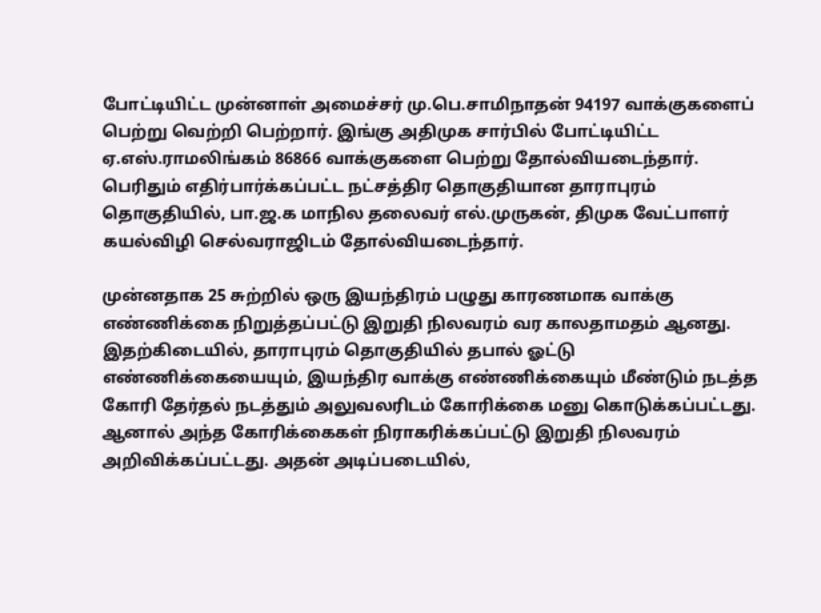போட்டியிட்ட முன்னாள் அமைச்சர் மு.பெ.சாமிநாதன் 94197 வாக்குகளைப் பெற்று வெற்றி பெற்றார். இங்கு அதிமுக சார்பில் போட்டியிட்ட ஏ.எஸ்.ராமலிங்கம் 86866 வாக்குகளை பெற்று தோல்வியடைந்தார்.
பெரிதும் எதிர்பார்க்கப்பட்ட நட்சத்திர தொகுதியான தாராபுரம் தொகுதியில், பா.ஜ.க மாநில தலைவர் எல்.முருகன், திமுக வேட்பாளர் கயல்விழி செல்வராஜிடம் தோல்வியடைந்தார்.

முன்னதாக 25 சுற்றில் ஒரு இயந்திரம் பழுது காரணமாக வாக்கு எண்ணிக்கை நிறுத்தப்பட்டு இறுதி நிலவரம் வர காலதாமதம் ஆனது.
இதற்கிடையில், தாராபுரம் தொகுதியில் தபால் ஓட்டு எண்ணிக்கையையும், இயந்திர வாக்கு எண்ணிக்கையும் மீண்டும் நடத்த கோரி தேர்தல் நடத்தும் அலுவலரிடம் கோரிக்கை மனு கொடுக்கப்பட்டது.
ஆனால் அந்த கோரிக்கைகள் நிராகரிக்கப்பட்டு இறுதி நிலவரம் அறிவிக்கப்பட்டது. அதன் அடிப்படையில்,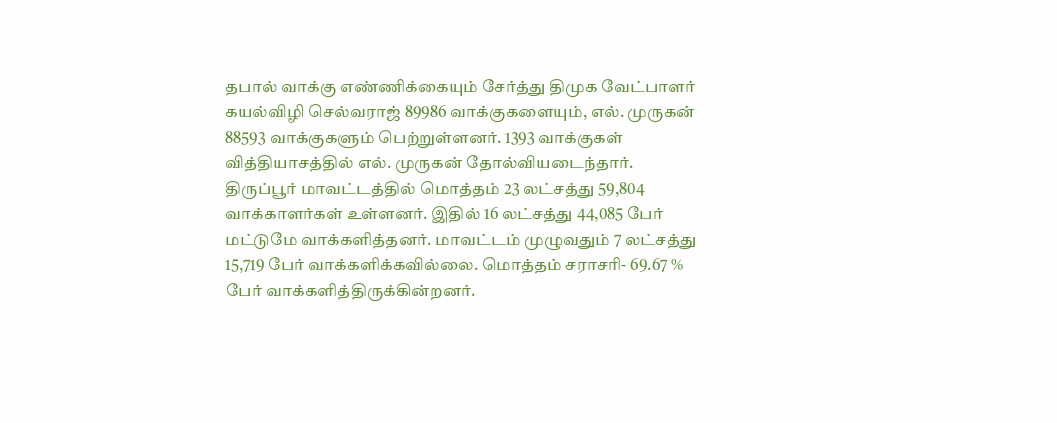தபால் வாக்கு எண்ணிக்கையும் சேர்த்து திமுக வேட்பாளர் கயல்விழி செல்வராஜ் 89986 வாக்குகளையும், எல். முருகன் 88593 வாக்குகளும் பெற்றுள்ளனர். 1393 வாக்குகள் வித்தியாசத்தில் எல். முருகன் தோல்வியடைந்தார்.
திருப்பூர் மாவட்டத்தில் மொத்தம் 23 லட்சத்து 59,804 வாக்காளர்கள் உள்ளனர். இதில் 16 லட்சத்து 44,085 பேர் மட்டுமே வாக்களித்தனர். மாவட்டம் முழுவதும் 7 லட்சத்து 15,719 பேர் வாக்களிக்கவில்லை. மொத்தம் சராசரி- 69.67 % பேர் வாக்களித்திருக்கின்றனர்.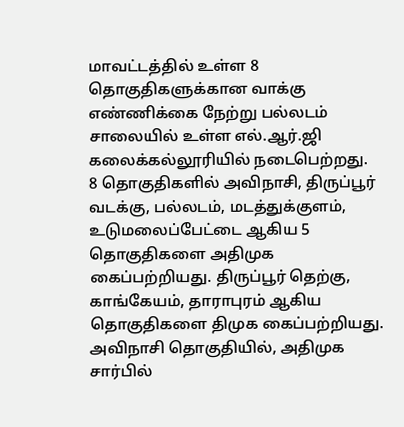மாவட்டத்தில் உள்ள 8 தொகுதிகளுக்கான வாக்கு எண்ணிக்கை நேற்று பல்லடம் சாலையில் உள்ள எல்.ஆர்.ஜி கலைக்கல்லூரியில் நடைபெற்றது.
8 தொகுதிகளில் அவிநாசி, திருப்பூர் வடக்கு, பல்லடம், மடத்துக்குளம், உடுமலைப்பேட்டை ஆகிய 5 தொகுதிகளை அதிமுக கைப்பற்றியது. திருப்பூர் தெற்கு, காங்கேயம், தாராபுரம் ஆகிய தொகுதிகளை திமுக கைப்பற்றியது.
அவிநாசி தொகுதியில், அதிமுக சார்பில்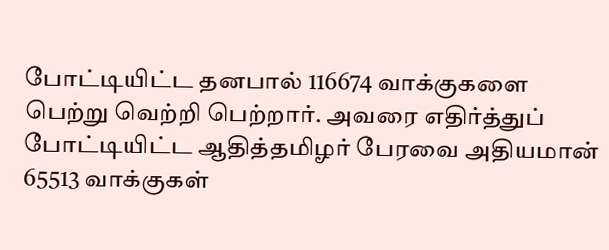போட்டியிட்ட தனபால் 116674 வாக்குகளை பெற்று வெற்றி பெற்றார். அவரை எதிர்த்துப் போட்டியிட்ட ஆதித்தமிழர் பேரவை அதியமான் 65513 வாக்குகள்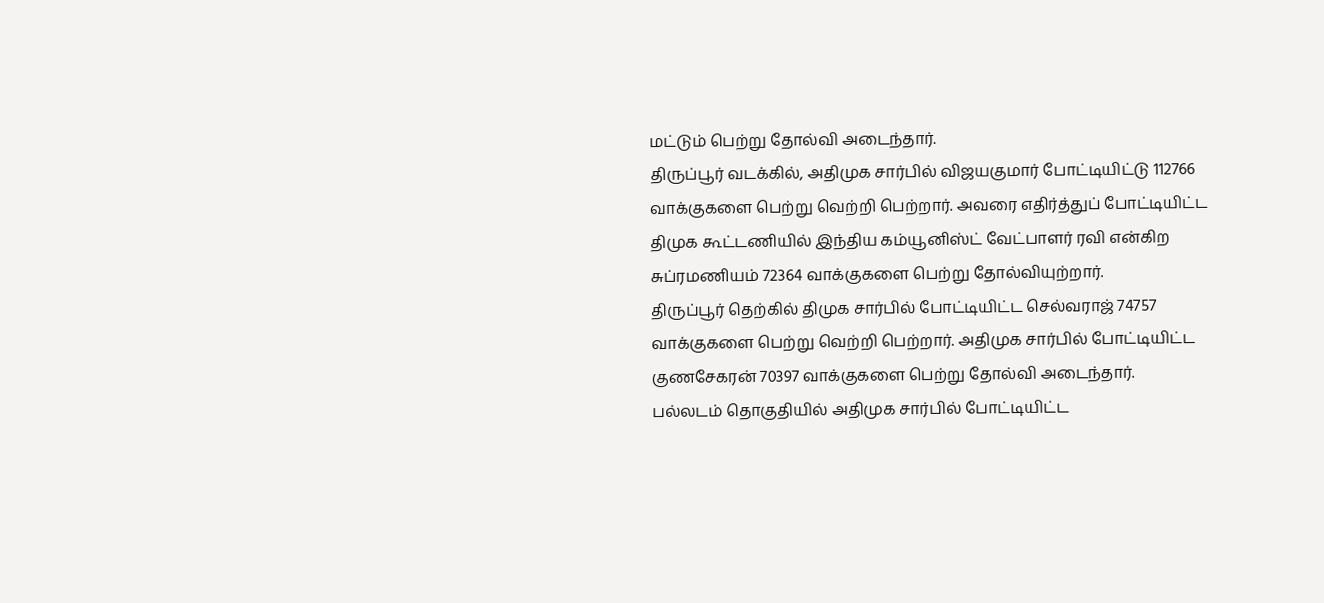மட்டும் பெற்று தோல்வி அடைந்தார்.
திருப்பூர் வடக்கில், அதிமுக சார்பில் விஜயகுமார் போட்டியிட்டு 112766 வாக்குகளை பெற்று வெற்றி பெற்றார். அவரை எதிர்த்துப் போட்டியிட்ட திமுக கூட்டணியில் இந்திய கம்யூனிஸ்ட் வேட்பாளர் ரவி என்கிற சுப்ரமணியம் 72364 வாக்குகளை பெற்று தோல்வியுற்றார்.
திருப்பூர் தெற்கில் திமுக சார்பில் போட்டியிட்ட செல்வராஜ் 74757 வாக்குகளை பெற்று வெற்றி பெற்றார். அதிமுக சார்பில் போட்டியிட்ட குணசேகரன் 70397 வாக்குகளை பெற்று தோல்வி அடைந்தார்.
பல்லடம் தொகுதியில் அதிமுக சார்பில் போட்டியிட்ட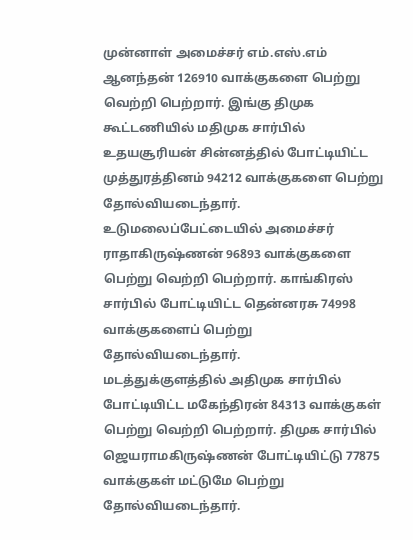முன்னாள் அமைச்சர் எம்.எஸ்.எம் ஆனந்தன் 126910 வாக்குகளை பெற்று வெற்றி பெற்றார். இங்கு திமுக கூட்டணியில் மதிமுக சார்பில் உதயசூரியன் சின்னத்தில் போட்டியிட்ட முத்துரத்தினம் 94212 வாக்குகளை பெற்று தோல்வியடைந்தார்.
உடுமலைப்பேட்டையில் அமைச்சர் ராதாகிருஷ்ணன் 96893 வாக்குகளை பெற்று வெற்றி பெற்றார். காங்கிரஸ் சார்பில் போட்டியிட்ட தென்னரசு 74998 வாக்குகளைப் பெற்று தோல்வியடைந்தார்.
மடத்துக்குளத்தில் அதிமுக சார்பில் போட்டியிட்ட மகேந்திரன் 84313 வாக்குகள் பெற்று வெற்றி பெற்றார். திமுக சார்பில் ஜெயராமகிருஷ்ணன் போட்டியிட்டு 77875 வாக்குகள் மட்டுமே பெற்று தோல்வியடைந்தார்.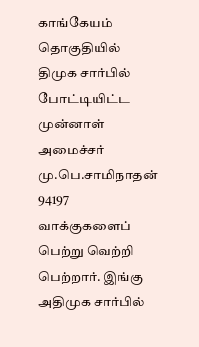காங்கேயம் தொகுதியில் திமுக சார்பில் போட்டியிட்ட முன்னாள் அமைச்சர் மு.பெ.சாமிநாதன் 94197 வாக்குகளைப் பெற்று வெற்றி பெற்றார். இங்கு அதிமுக சார்பில்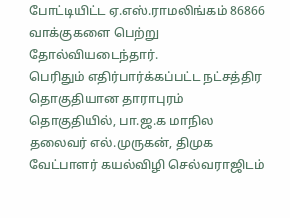போட்டியிட்ட ஏ.எஸ்.ராமலிங்கம் 86866 வாக்குகளை பெற்று தோல்வியடைந்தார்.
பெரிதும் எதிர்பார்க்கப்பட்ட நட்சத்திர தொகுதியான தாராபுரம் தொகுதியில், பா.ஜ.க மாநில தலைவர் எல்.முருகன், திமுக வேட்பாளர் கயல்விழி செல்வராஜிடம்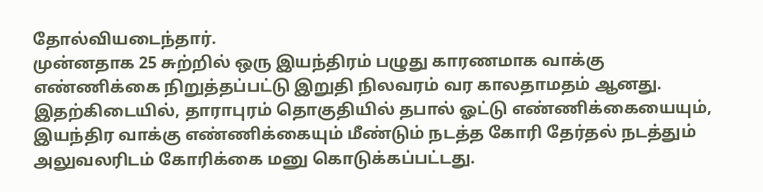தோல்வியடைந்தார்.
முன்னதாக 25 சுற்றில் ஒரு இயந்திரம் பழுது காரணமாக வாக்கு எண்ணிக்கை நிறுத்தப்பட்டு இறுதி நிலவரம் வர காலதாமதம் ஆனது.
இதற்கிடையில், தாராபுரம் தொகுதியில் தபால் ஓட்டு எண்ணிக்கையையும், இயந்திர வாக்கு எண்ணிக்கையும் மீண்டும் நடத்த கோரி தேர்தல் நடத்தும் அலுவலரிடம் கோரிக்கை மனு கொடுக்கப்பட்டது.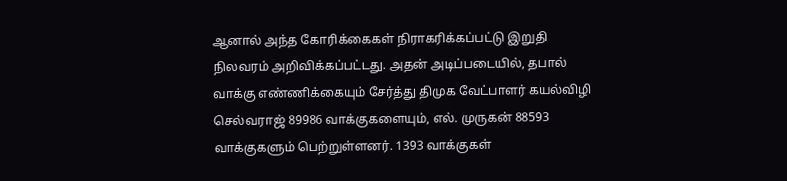ஆனால் அந்த கோரிக்கைகள் நிராகரிக்கப்பட்டு இறுதி நிலவரம் அறிவிக்கப்பட்டது. அதன் அடிப்படையில், தபால் வாக்கு எண்ணிக்கையும் சேர்த்து திமுக வேட்பாளர் கயல்விழி செல்வராஜ் 89986 வாக்குகளையும், எல். முருகன் 88593 வாக்குகளும் பெற்றுள்ளனர். 1393 வாக்குகள்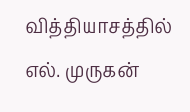வித்தியாசத்தில் எல். முருகன்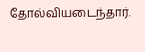தோல்வியடைந்தார்.